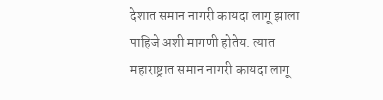देशात समान नागरी कायदा लागू झाला पाहिजे अशी मागणी होतेय. त्यात महाराष्ट्रात समान नागरी कायदा लागू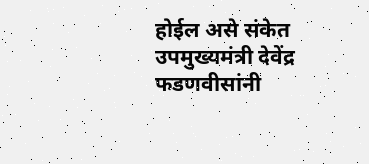होईल असे संकेत उपमुख्यमंत्री देवेंद्र फडणवीसांनी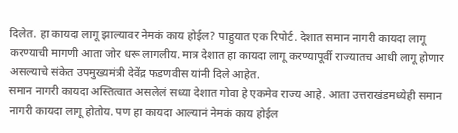दिलेत. हा कायदा लागू झाल्यावर नेमकं काय होईल? पाहुयात एक रिपोर्ट. देशात समान नागरी कायदा लागू करण्याची मागणी आता जोर धरू लागलीय. मात्र देशात हा कायदा लागू करण्यापूर्वी राज्यातच आधी लागू होणार असल्याचे संकेत उपमुख्यमंत्री देवेंद्र फडणवीस यांनी दिले आहेत.
समान नागरी कायदा अस्तित्वात असलेलं सध्या देशात गोवा हे एकमेव राज्य आहे. आता उत्तराखंडमध्येही समान नागरी कायदा लागू होतोय. पण हा कायदा आल्यानं नेमकं काय होईल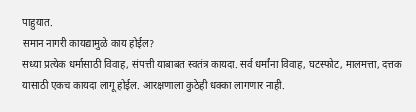पाहुयात.
समान नागरी कायद्यामुळे काय होईल?
सध्या प्रत्येक धर्मासाठी विवाह, संपत्ती याबाबत स्वतंत्र कायदा. सर्व धर्मांना विवाह, घटस्फोट, मालमत्ता, दत्तक यासाठी एकच कायदा लागू होईल. आरक्षणाला कुठेही धक्का लागणार नाही.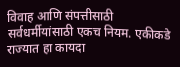विवाह आणि संपत्तीसाठी सर्वधर्मीयांसाठी एकच नियम. एकीकडे राज्यात हा कायदा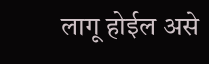लागू होईल असे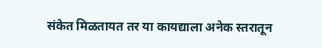संकेत मिळतायत तर या कायद्याला अनेक स्तरातून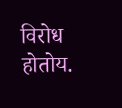विरोध होतोय.